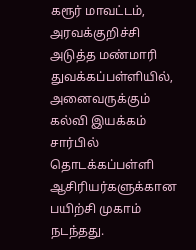கரூர் மாவட்டம், அரவக்குறிச்சி அடுத்த மண்மாரி துவக்கப்பள்ளியில், அனைவருக்கும் கல்வி இயக்கம் சார்பில் தொடக்கப்பள்ளி ஆசிரியர்களுக்கான பயிற்சி முகாம் நடந்தது.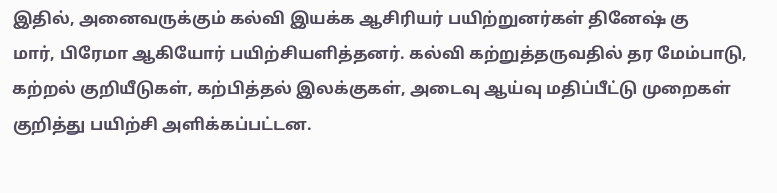இதில், அனைவருக்கும் கல்வி இயக்க ஆசிரியர் பயிற்றுனர்கள் தினேஷ் கு
மார், பிரேமா ஆகியோர் பயிற்சியளித்தனர். கல்வி கற்றுத்தருவதில் தர மேம்பாடு, கற்றல் குறியீடுகள், கற்பித்தல் இலக்குகள், அடைவு ஆய்வு மதிப்பீட்டு முறைகள் குறித்து பயிற்சி அளிக்கப்பட்டன.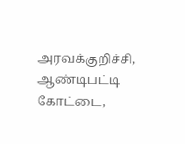அரவக்குறிச்சி, ஆண்டிபட்டி கோட்டை,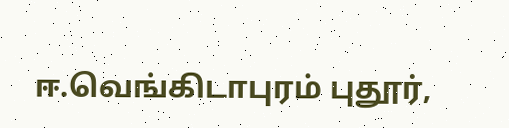ஈ.வெங்கிடாபுரம் புதூர்,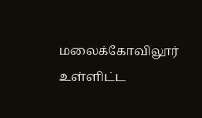மலைக்கோவிலூர் உள்ளிட்ட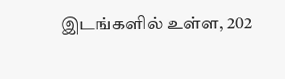இடங்களில் உள்ள, 202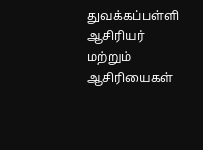துவக்கப்பள்ளி ஆசிரியர் மற்றும் ஆசிரியைகள்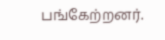பங்கேற்றனர்.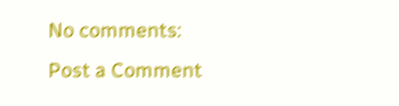No comments:
Post a Comment